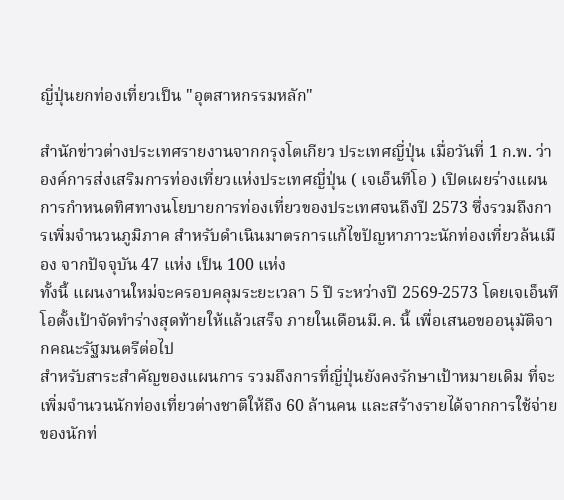ญี่ปุ่นยกท่องเที่ยวเป็น "อุตสาหกรรมหลัก"

สำนักข่าวต่างประเทศรายงานจากกรุงโตเกียว ประเทศญี่ปุ่น เมื่อวันที่ 1 ก.พ. ว่าองค์การส่งเสริมการท่องเที่ยวแห่งประเทศญี่ปุ่น ( เจเอ็นทีโอ ) เปิดเผยร่างแผนการกำหนดทิศทางนโยบายการท่องเที่ยวของประเทศจนถึงปี 2573 ซึ่งรวมถึงการเพิ่มจำนวนภูมิภาค สำหรับดำเนินมาตรการแก้ไขปัญหาภาวะนักท่องเที่ยวล้นเมือง จากปัจจุบัน 47 แห่ง เป็น 100 แห่ง
ทั้งนี้ แผนงานใหม่จะครอบคลุมระยะเวลา 5 ปี ระหว่างปี 2569-2573 โดยเจเอ็นทีโอตั้งเป้าจัดทำร่างสุดท้ายให้แล้วเสร็จ ภายในเดือนมี.ค. นี้ เพื่อเสนอขออนุมัติจากคณะรัฐมนตรีต่อไป
สำหรับสาระสำคัญของแผนการ รวมถึงการที่ญี่ปุ่นยังคงรักษาเป้าหมายเดิม ที่จะเพิ่มจำนวนนักท่องเที่ยวต่างชาติให้ถึง 60 ล้านคน และสร้างรายได้จากการใช้จ่ายของนักท่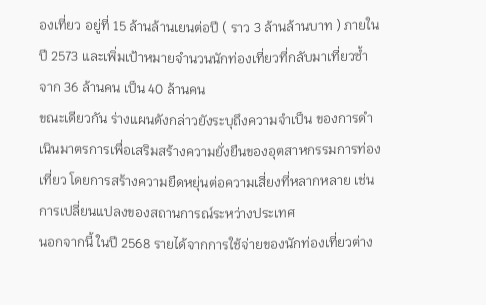องเที่ยว อยู่ที่ 15 ล้านล้านเยนต่อปี ( ราว 3 ล้านล้านบาท ) ภายในปี 2573 และเพิ่มเป้าหมายจำนวนนักท่องเที่ยวที่กลับมาเที่ยวซ้ำ จาก 36 ล้านคน เป็น 40 ล้านคน
ขณะเดียวกัน ร่างแผนดังกล่าวยังระบุถึงความจำเป็น ของการดำเนินมาตรการเพื่อเสริมสร้างความยั่งยืนของอุตสาหกรรมการท่องเที่ยว โดยการสร้างความยืดหยุ่นต่อความเสี่ยงที่หลากหลาย เช่น การเปลี่ยนแปลงของสถานการณ์ระหว่างประเทศ
นอกจากนี้ ในปี 2568 รายได้จากการใช้จ่ายของนักท่องเที่ยวต่าง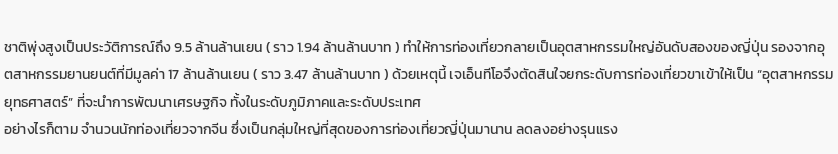ชาติพุ่งสูงเป็นประวัติการณ์ถึง 9.5 ล้านล้านเยน ( ราว 1.94 ล้านล้านบาท ) ทำให้การท่องเที่ยวกลายเป็นอุตสาหกรรมใหญ่อันดับสองของญี่ปุ่น รองจากอุตสาหกรรมยานยนต์ที่มีมูลค่า 17 ล้านล้านเยน ( ราว 3.47 ล้านล้านบาท ) ด้วยเหตุนี้ เจเอ็นทีโอจึงตัดสินใจยกระดับการท่องเที่ยวขาเข้าให้เป็น “อุตสาหกรรมยุทธศาสตร์” ที่จะนำการพัฒนาเศรษฐกิจ ทั้งในระดับภูมิภาคและระดับประเทศ
อย่างไรก็ตาม จำนวนนักท่องเที่ยวจากจีน ซึ่งเป็นกลุ่มใหญ่ที่สุดของการท่องเที่ยวญี่ปุ่นมานาน ลดลงอย่างรุนแรง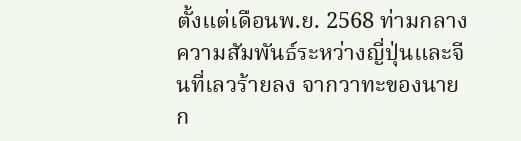ตั้งแต่เดือนพ.ย. 2568 ท่ามกลางความสัมพันธ์ระหว่างญี่ปุ่นและจีนที่เลวร้ายลง จากวาทะของนายก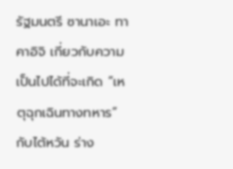รัฐมนตรี ซานาเอะ ทาคาอิจิ เกี่ยวกับความเป็นไปได้ที่จะเกิด “เหตุฉุกเฉินทางทหาร” กับไต้หวัน ร่าง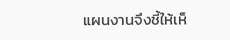แผนงานจึงชี้ให้เห็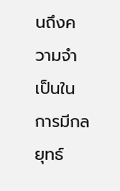นถึงความจำเป็นในการมีกลยุทธ์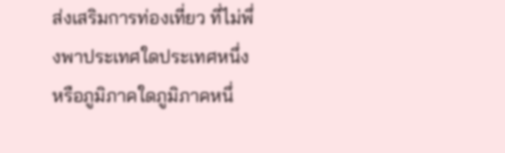ส่งเสริมการท่องเที่ยว ที่ไม่พึ่งพาประเทศใดประเทศหนึ่งหรือภูมิภาคใดภูมิภาคหนึ่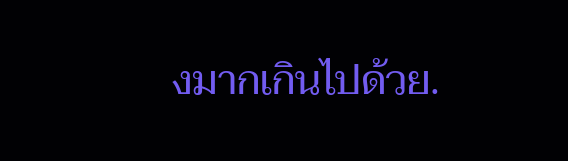งมากเกินไปด้วย.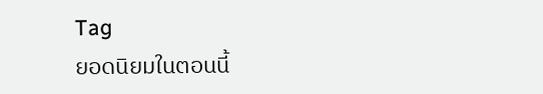Tag
ยอดนิยมในตอนนี้